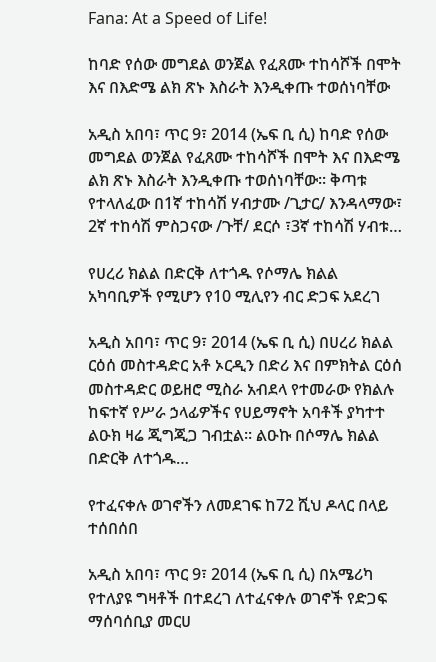Fana: At a Speed of Life!

ከባድ የሰው መግደል ወንጀል የፈጸሙ ተከሳሾች በሞት እና በእድሜ ልክ ጽኑ እስራት እንዲቀጡ ተወሰነባቸው

አዲስ አበባ፣ ጥር 9፣ 2014 (ኤፍ ቢ ሲ) ከባድ የሰው መግደል ወንጀል የፈጸሙ ተከሳሾች በሞት እና በእድሜ ልክ ጽኑ እስራት እንዲቀጡ ተወሰነባቸው። ቅጣቱ የተላለፈው በ1ኛ ተከሳሽ ሃብታሙ /ጊታር/ እንዳላማው፣ 2ኛ ተከሳሽ ምስጋናው /ጉቸ/ ደርሶ ፣3ኛ ተከሳሽ ሃብቱ…

የሀረሪ ክልል በድርቅ ለተጎዱ የሶማሌ ክልል አካባቢዎች የሚሆን የ10 ሚሊየን ብር ድጋፍ አደረገ

አዲስ አበባ፣ ጥር 9፣ 2014 (ኤፍ ቢ ሲ) በሀረሪ ክልል ርዕሰ መስተዳድር አቶ ኦርዲን በድሪ እና በምክትል ርዕሰ መስተዳድር ወይዘሮ ሚስራ አብደላ የተመራው የክልሉ ከፍተኛ የሥራ ኃላፊዎችና የሀይማኖት አባቶች ያካተተ ልዑክ ዛሬ ጂግጂጋ ገብቷል፡፡ ልዑኩ በሶማሌ ክልል በድርቅ ለተጎዱ…

የተፈናቀሉ ወገኖችን ለመደገፍ ከ72 ሺህ ዶላር በላይ ተሰበሰበ

አዲስ አበባ፣ ጥር 9፣ 2014 (ኤፍ ቢ ሲ) በአሜሪካ የተለያዩ ግዛቶች በተደረገ ለተፈናቀሉ ወገኖች የድጋፍ ማሰባሰቢያ መርሀ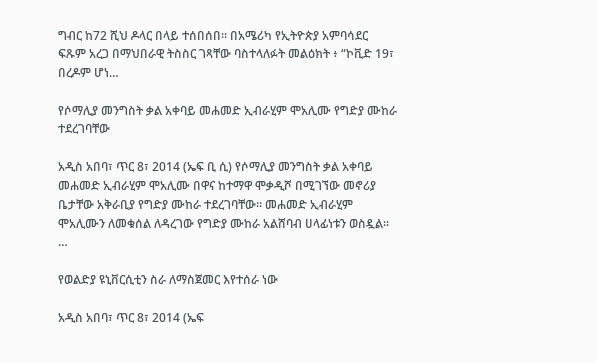ግብር ከ72 ሺህ ዶላር በላይ ተሰበሰበ፡፡ በአሜሪካ የኢትዮጵያ አምባሳደር ፍጹም አረጋ በማህበራዊ ትስስር ገጻቸው ባስተላለፉት መልዕክት ፥ “ኮቪድ 19፣ በረዶም ሆነ…

የሶማሊያ መንግስት ቃል አቀባይ መሐመድ ኢብራሂም ሞአሊሙ የግድያ ሙከራ ተደረገባቸው

አዲስ አበባ፣ ጥር 8፣ 2014 (ኤፍ ቢ ሲ) የሶማሊያ መንግስት ቃል አቀባይ መሐመድ ኢብራሂም ሞአሊሙ በዋና ከተማዋ ሞቃዲሾ በሚገኘው መኖሪያ ቤታቸው አቅራቢያ የግድያ ሙከራ ተደረገባቸው፡፡ መሐመድ ኢብራሂም ሞአሊሙን ለመቁሰል ለዳረገው የግድያ ሙከራ አልሸባብ ሀላፊነቱን ወስዷል፡፡…

የወልድያ ዩኒቨርሲቲን ስራ ለማስጀመር እየተሰራ ነው

አዲስ አበባ፣ ጥር 8፣ 2014 (ኤፍ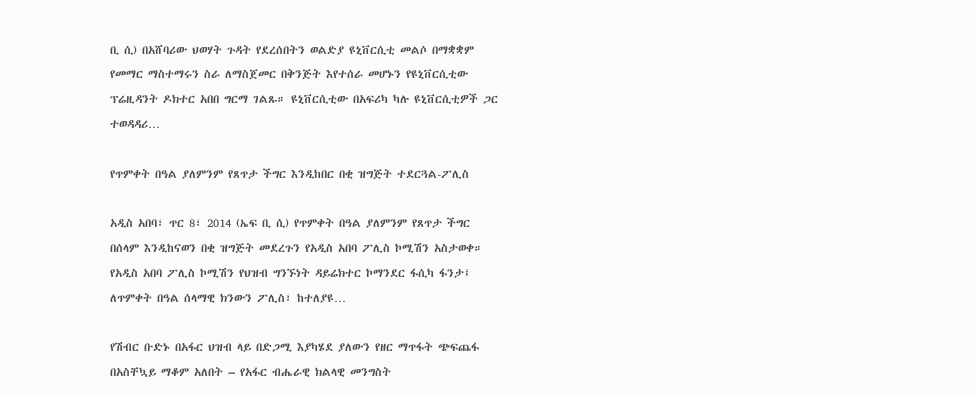ቢ ሲ) በአሸባሪው ህወሃት ጉዳት የደረሰበትን ወልድያ ዩኒቨርሲቲ መልሶ በማቋቋም የመማር ማስተማሩን ስራ ለማስጀመር በቅንጅት እየተሰራ መሆኑን የዩኒቨርሲቲው ፕሬዚዳንት ዶክተር አበበ ግርማ ገልጹ። ዩኒቨርሲቲው በአፍሪካ ካሉ ዩኒቨርሲቲዎች ጋር ተወዳዳሪ…

የጥምቀት በዓል ያለምንም የጸጥታ ችግር እንዲከበር በቂ ዝግጅት ተደርጓል-ፖሊስ

አዲስ አበባ፣ ጥር 8፣ 2014 (ኤፍ ቢ ሲ) የጥምቀት በዓል ያለምንም የጸጥታ ችግር በሰላም እንዲከናወን በቂ ዝግጅት መደረጉን የአዲስ አበባ ፖሊስ ኮሚሽን አስታወቀ። የአዲስ አበባ ፖሊስ ኮሚሽን የህዝብ ግንኙነት ዳይሬክተር ኮማንደር ፋሲካ ፋንታ፤ ለጥምቀት በዓል ሰላማዊ ክንውን ፖሊስ፣ ከተለያዩ…

የሽብር ቡድኑ በአፋር ህዝብ ላይ በድጋሚ እያካሄደ ያለውን የዘር ማጥፋት ጭፍጨፋ በአስቸኳይ ማቆም አለበት – የአፋር ብሔራዊ ክልላዊ መንግስት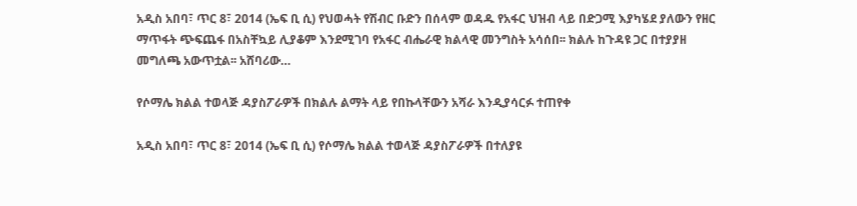አዲስ አበባ፣ ጥር 8፣ 2014 (ኤፍ ቢ ሲ) የህወሓት የሽብር ቡድን በሰላም ወዳዱ የአፋር ህዝብ ላይ በድጋሚ እያካሄደ ያለውን የዘር ማጥፋት ጭፍጨፋ በአስቸኳይ ሊያቆም እንደሚገባ የአፋር ብሔራዊ ክልላዊ መንግስት አሳሰበ፡፡ ክልሉ ከጉዳዩ ጋር በተያያዘ መግለጫ አውጥቷል፡፡ አሸባሪው…

የሶማሌ ክልል ተወላጅ ዳያስፖራዎች በክልሉ ልማት ላይ የበኩላቸውን አሻራ እንዲያሳርፉ ተጠየቀ

አዲስ አበባ፣ ጥር 8፣ 2014 (ኤፍ ቢ ሲ) የሶማሌ ክልል ተወላጅ ዳያስፖራዎች በተለያዩ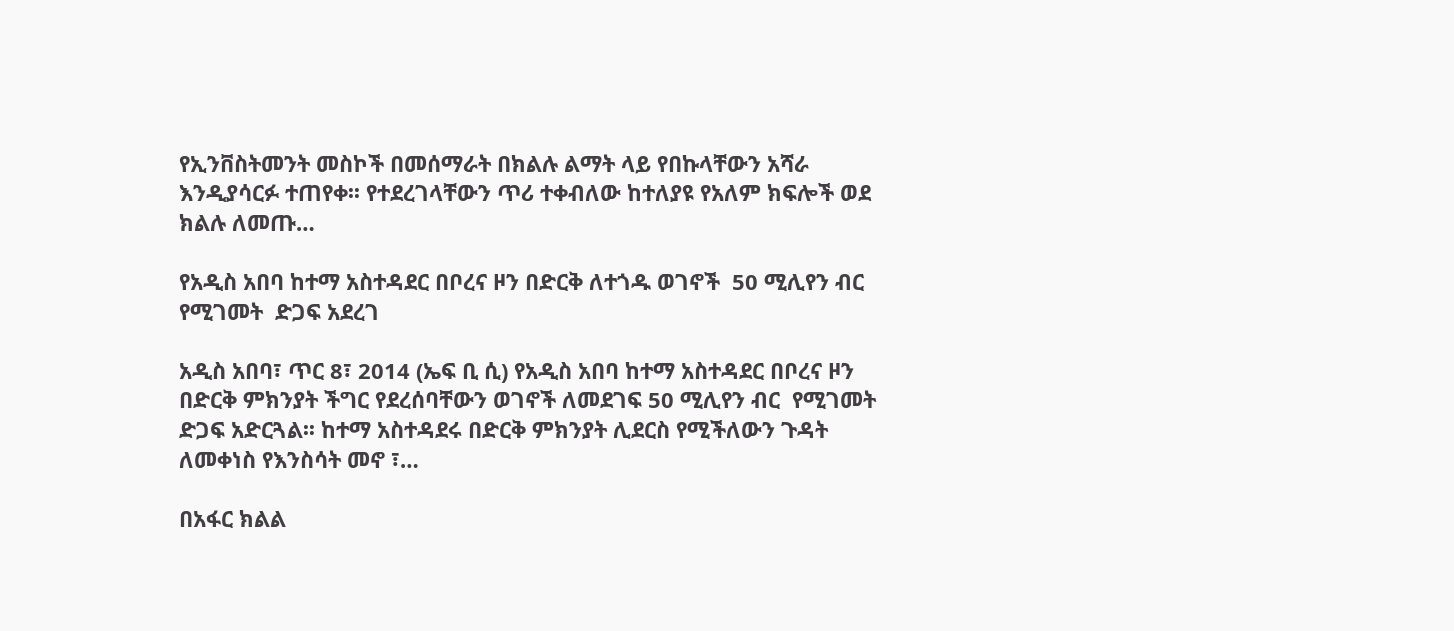የኢንቨስትመንት መስኮች በመሰማራት በክልሉ ልማት ላይ የበኩላቸውን አሻራ እንዲያሳርፉ ተጠየቀ፡፡ የተደረገላቸውን ጥሪ ተቀብለው ከተለያዩ የአለም ክፍሎች ወደ ክልሉ ለመጡ…

የአዲስ አበባ ከተማ አስተዳደር በቦረና ዞን በድርቅ ለተጎዱ ወገኖች  50 ሚሊየን ብር  የሚገመት  ድጋፍ አደረገ

አዲስ አበባ፣ ጥር 8፣ 2014 (ኤፍ ቢ ሲ) የአዲስ አበባ ከተማ አስተዳደር በቦረና ዞን በድርቅ ምክንያት ችግር የደረሰባቸውን ወገኖች ለመደገፍ 50 ሚሊየን ብር  የሚገመት ድጋፍ አድርጓል፡፡ ከተማ አስተዳደሩ በድርቅ ምክንያት ሊደርስ የሚችለውን ጉዳት ለመቀነስ የእንስሳት መኖ ፣…

በአፋር ክልል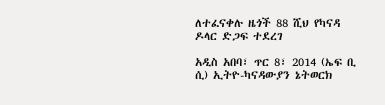ለተፈናቀሉ ዜጎች 88 ሺህ የካናዳ ዶላር ድጋፍ ተደረገ

አዲስ አበባ፣ ጥር 8፣ 2014 (ኤፍ ቢ ሲ) ኢትዮ-ካናዳውያን ኔትወርክ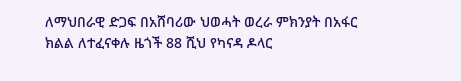ለማህበራዊ ድጋፍ በአሸባሪው ህወሓት ወረራ ምክንያት በአፋር ክልል ለተፈናቀሉ ዜጎች 88 ሺህ የካናዳ ዶላር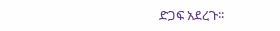ድጋፍ አደረጉ፡፡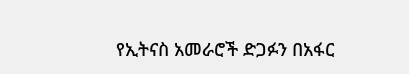የኢትናስ አመራሮች ድጋፉን በአፋር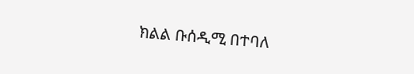ክልል ቡሰዲሚ በተባለ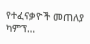የተፈናቃዮች መጠለያ ካምፕ…